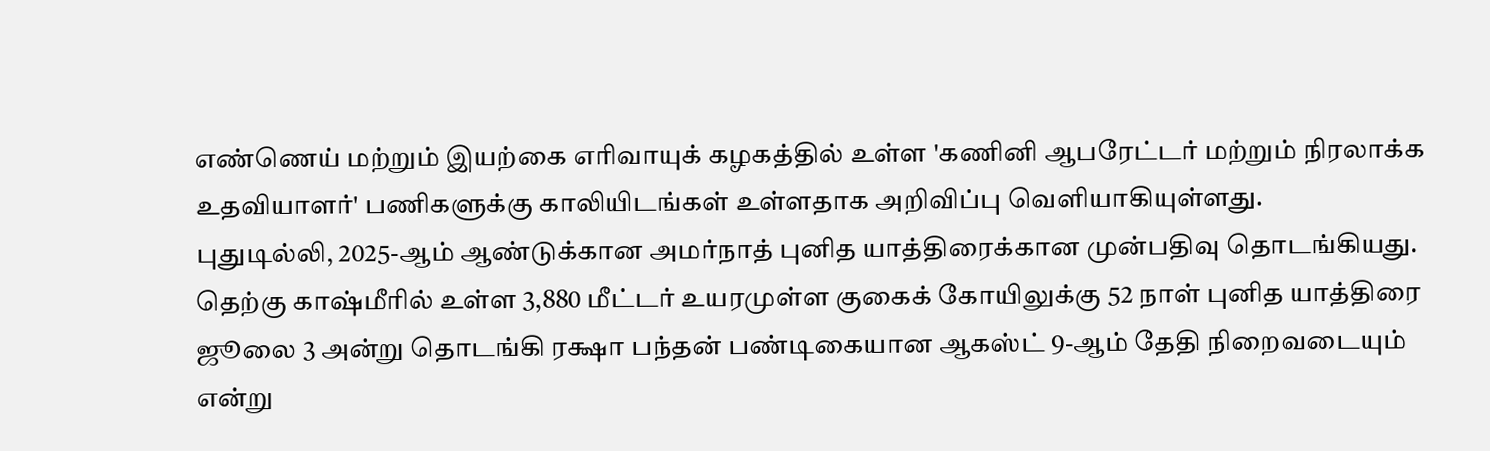எண்ணெய் மற்றும் இயற்கை எரிவாயுக் கழகத்தில் உள்ள 'கணினி ஆபரேட்டர் மற்றும் நிரலாக்க உதவியாளர்' பணிகளுக்கு காலியிடங்கள் உள்ளதாக அறிவிப்பு வெளியாகியுள்ளது.
புதுடில்லி, 2025-ஆம் ஆண்டுக்கான அமர்நாத் புனித யாத்திரைக்கான முன்பதிவு தொடங்கியது.
தெற்கு காஷ்மீரில் உள்ள 3,880 மீட்டர் உயரமுள்ள குகைக் கோயிலுக்கு 52 நாள் புனித யாத்திரை ஜூலை 3 அன்று தொடங்கி ரக்ஷா பந்தன் பண்டிகையான ஆகஸ்ட் 9-ஆம் தேதி நிறைவடையும் என்று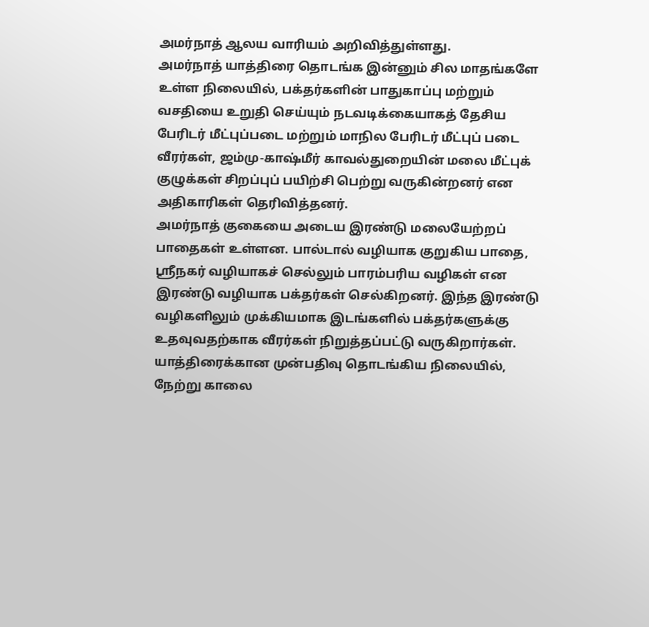அமர்நாத் ஆலய வாரியம் அறிவித்துள்ளது.
அமர்நாத் யாத்திரை தொடங்க இன்னும் சில மாதங்களே உள்ள நிலையில், பக்தர்களின் பாதுகாப்பு மற்றும் வசதியை உறுதி செய்யும் நடவடிக்கையாகத் தேசிய பேரிடர் மீட்புப்படை மற்றும் மாநில பேரிடர் மீட்புப் படை வீரர்கள், ஜம்மு-காஷ்மீர் காவல்துறையின் மலை மீட்புக் குழுக்கள் சிறப்புப் பயிற்சி பெற்று வருகின்றனர் என அதிகாரிகள் தெரிவித்தனர்.
அமர்நாத் குகையை அடைய இரண்டு மலையேற்றப் பாதைகள் உள்ளன. பால்டால் வழியாக குறுகிய பாதை, ஸ்ரீநகர் வழியாகச் செல்லும் பாரம்பரிய வழிகள் என இரண்டு வழியாக பக்தர்கள் செல்கிறனர். இந்த இரண்டு வழிகளிலும் முக்கியமாக இடங்களில் பக்தர்களுக்கு உதவுவதற்காக வீரர்கள் நிறுத்தப்பட்டு வருகிறார்கள்.
யாத்திரைக்கான முன்பதிவு தொடங்கிய நிலையில், நேற்று காலை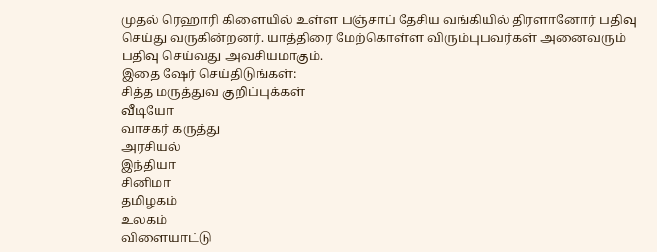முதல் ரெஹாரி கிளையில் உள்ள பஞ்சாப் தேசிய வங்கியில் திரளானோர் பதிவு செய்து வருகின்றனர். யாத்திரை மேற்கொள்ள விரும்புபவர்கள் அனைவரும் பதிவு செய்வது அவசியமாகும்.
இதை ஷேர் செய்திடுங்கள்:
சித்த மருத்துவ குறிப்புக்கள்
வீடியோ
வாசகர் கருத்து
அரசியல்
இந்தியா
சினிமா
தமிழகம்
உலகம்
விளையாட்டு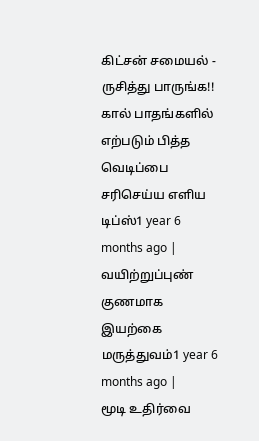கிட்சன் சமையல் - ருசித்து பாருங்க!!
கால் பாதங்களில் எற்படும் பித்த வெடிப்பை சரிசெய்ய எளிய டிப்ஸ்1 year 6 months ago |
வயிற்றுப்புண் குணமாக இயற்கை மருத்துவம்1 year 6 months ago |
மூடி உதிர்வை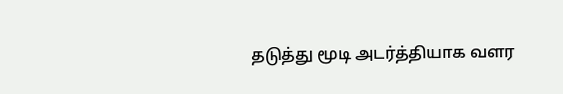தடுத்து மூடி அடர்த்தியாக வளர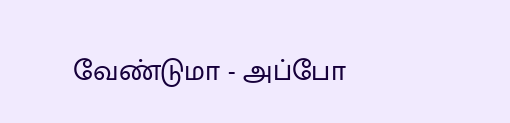வேண்டுமா - அப்போ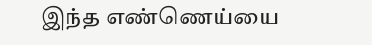இந்த எண்ணெய்யை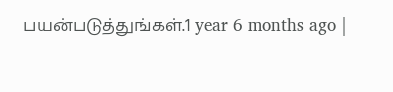பயன்படுத்துங்கள்.1 year 6 months ago |